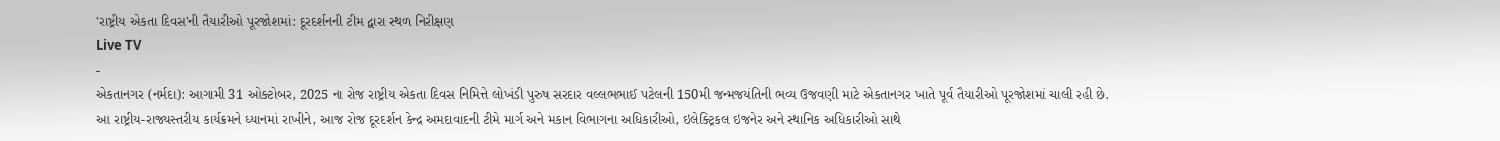'રાષ્ટ્રીય એકતા દિવસ'ની તૈયારીઓ પૂરજોશમાં: દૂરદર્શનની ટીમ દ્વારા સ્થળ નિરીક્ષણ
Live TV
-
એકતાનગર (નર્મદા): આગામી 31 ઓક્ટોબર, 2025 ના રોજ રાષ્ટ્રીય એકતા દિવસ નિમિત્તે લોખંડી પુરુષ સરદાર વલ્લભભાઈ પટેલની 150મી જન્મજયંતિની ભવ્ય ઉજવણી માટે એકતાનગર ખાતે પૂર્વ તૈયારીઓ પૂરજોશમાં ચાલી રહી છે.
આ રાષ્ટ્રીય-રાજ્યસ્તરીય કાર્યક્રમને ધ્યાનમાં રાખીને, આજ રોજ દૂરદર્શન કેન્દ્ર અમદાવાદની ટીમે માર્ગ અને મકાન વિભાગના અધિકારીઓ, ઇલેક્ટ્રિકલ ઇજનેર અને સ્થાનિક અધિકારીઓ સાથે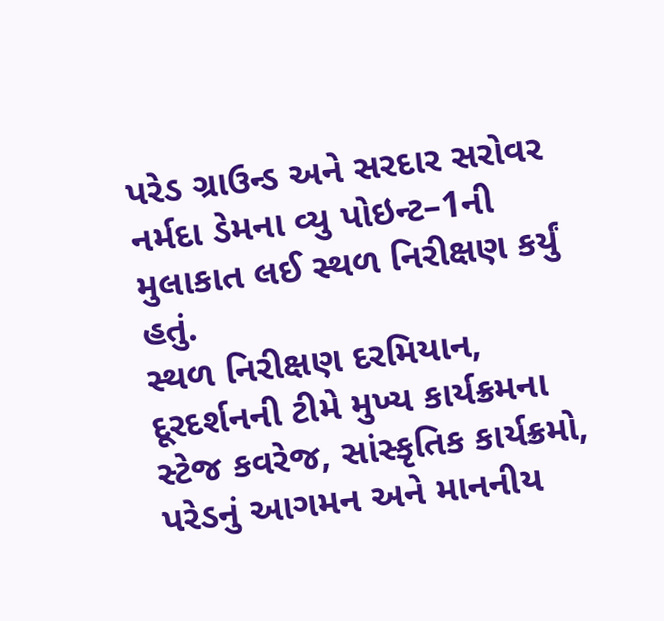પરેડ ગ્રાઉન્ડ અને સરદાર સરોવર નર્મદા ડેમના વ્યુ પોઇન્ટ–1ની મુલાકાત લઈ સ્થળ નિરીક્ષણ કર્યું હતું.
સ્થળ નિરીક્ષણ દરમિયાન, દૂરદર્શનની ટીમે મુખ્ય કાર્યક્રમના સ્ટેજ કવરેજ, સાંસ્કૃતિક કાર્યક્રમો, પરેડનું આગમન અને માનનીય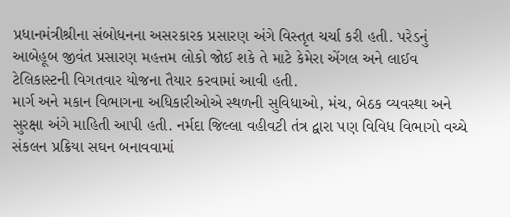પ્રધાનમંત્રીશ્રીના સંબોધનના અસરકારક પ્રસારણ અંગે વિસ્તૃત ચર્ચા કરી હતી. પરેડનું આબેહૂબ જીવંત પ્રસારણ મહત્તમ લોકો જોઈ શકે તે માટે કેમેરા એંગલ અને લાઈવ ટેલિકાસ્ટની વિગતવાર યોજના તૈયાર કરવામાં આવી હતી.
માર્ગ અને મકાન વિભાગના અધિકારીઓએ સ્થળની સુવિધાઓ, મંચ, બેઠક વ્યવસ્થા અને સુરક્ષા અંગે માહિતી આપી હતી. નર્મદા જિલ્લા વહીવટી તંત્ર દ્વારા પણ વિવિધ વિભાગો વચ્ચે સંકલન પ્રક્રિયા સઘન બનાવવામાં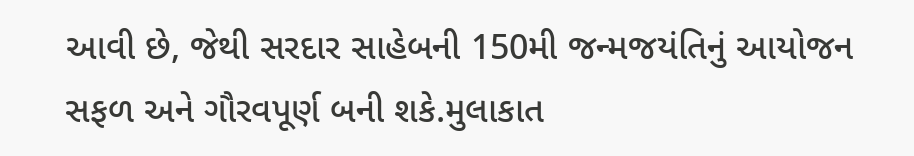આવી છે, જેથી સરદાર સાહેબની 150મી જન્મજયંતિનું આયોજન સફળ અને ગૌરવપૂર્ણ બની શકે.મુલાકાત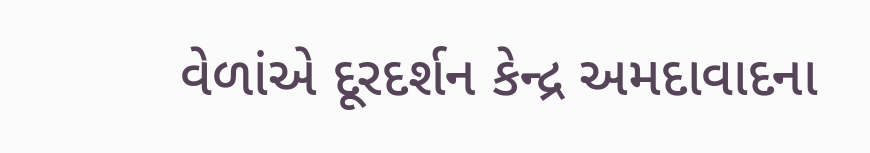વેળાંએ દૂરદર્શન કેન્દ્ર અમદાવાદના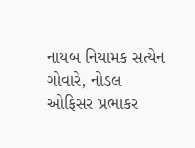નાયબ નિયામક સત્યેન ગોવારે, નોડલ ઓફિસર પ્રભાકર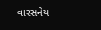વારસનેય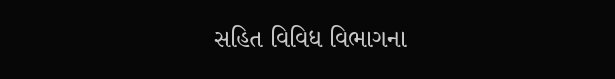સહિત વિવિધ વિભાગના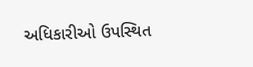અધિકારીઓ ઉપસ્થિત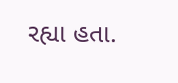રહ્યા હતા.